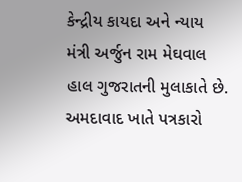કેન્દ્રીય કાયદા અને ન્યાય મંત્રી અર્જુન રામ મેઘવાલ હાલ ગુજરાતની મુલાકાતે છે. અમદાવાદ ખાતે પત્રકારો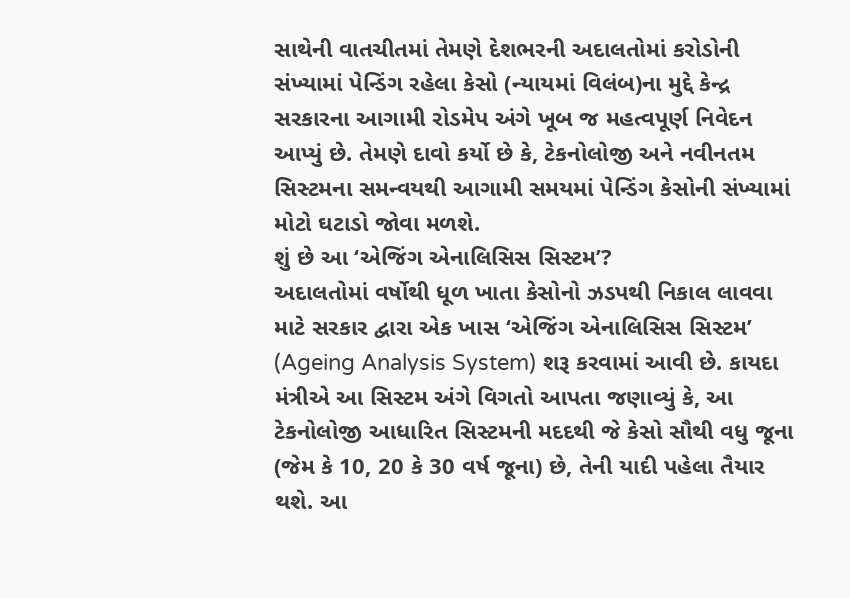સાથેની વાતચીતમાં તેમણે દેશભરની અદાલતોમાં કરોડોની સંખ્યામાં પેન્ડિંગ રહેલા કેસો (ન્યાયમાં વિલંબ)ના મુદ્દે કેન્દ્ર સરકારના આગામી રોડમેપ અંગે ખૂબ જ મહત્વપૂર્ણ નિવેદન આપ્યું છે. તેમણે દાવો કર્યો છે કે, ટેકનોલોજી અને નવીનતમ સિસ્ટમના સમન્વયથી આગામી સમયમાં પેન્ડિંગ કેસોની સંખ્યામાં મોટો ઘટાડો જોવા મળશે.
શું છે આ ‘એજિંગ એનાલિસિસ સિસ્ટમ’?
અદાલતોમાં વર્ષોથી ધૂળ ખાતા કેસોનો ઝડપથી નિકાલ લાવવા માટે સરકાર દ્વારા એક ખાસ ‘એજિંગ એનાલિસિસ સિસ્ટમ’ (Ageing Analysis System) શરૂ કરવામાં આવી છે. કાયદા મંત્રીએ આ સિસ્ટમ અંગે વિગતો આપતા જણાવ્યું કે, આ ટેકનોલોજી આધારિત સિસ્ટમની મદદથી જે કેસો સૌથી વધુ જૂના (જેમ કે 10, 20 કે 30 વર્ષ જૂના) છે, તેની યાદી પહેલા તૈયાર થશે. આ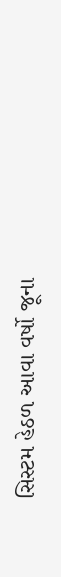સિસ્ટમ હેઠળ આવા વર્ષો જૂના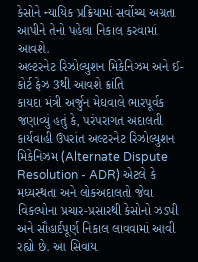કેસોને ન્યાયિક પ્રક્રિયામાં સર્વોચ્ચ અગ્રતા આપીને તેનો પહેલા નિકાલ કરવામાં આવશે.
અલ્ટરનેટ રિઝોલ્યુશન મિકેનિઝમ અને ઈ-કોર્ટ ફેઝ 3થી આવશે ક્રાંતિ
કાયદા મંત્રી અર્જુન મેઘવાલે ભારપૂર્વક જણાવ્યું હતું કે, પરંપરાગત અદાલતી કાર્યવાહી ઉપરાંત અલ્ટરનેટ રિઝોલ્યુશન મિકેનિઝમ (Alternate Dispute Resolution - ADR) એટલે કે મધ્યસ્થતા અને લોકઅદાલતો જેવા વિકલ્પોના પ્રચાર-પ્રસારથી કેસોનો ઝડપી અને સૌહાર્દપૂર્ણ નિકાલ લાવવામાં આવી રહ્યો છે. આ સિવાય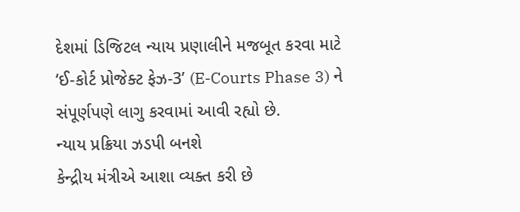દેશમાં ડિજિટલ ન્યાય પ્રણાલીને મજબૂત કરવા માટે ‘ઈ-કોર્ટ પ્રોજેક્ટ ફેઝ-3’ (E-Courts Phase 3) ને સંપૂર્ણપણે લાગુ કરવામાં આવી રહ્યો છે.
ન્યાય પ્રક્રિયા ઝડપી બનશે
કેન્દ્રીય મંત્રીએ આશા વ્યક્ત કરી છે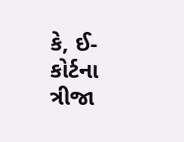કે, ઈ-કોર્ટના ત્રીજા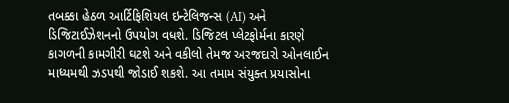તબક્કા હેઠળ આર્ટિફિશિયલ ઇન્ટેલિજન્સ (AI) અને ડિજિટાઈઝેશનનો ઉપયોગ વધશે. ડિજિટલ પ્લેટફોર્મના કારણે કાગળની કામગીરી ઘટશે અને વકીલો તેમજ અરજદારો ઓનલાઈન માધ્યમથી ઝડપથી જોડાઈ શકશે. આ તમામ સંયુક્ત પ્રયાસોના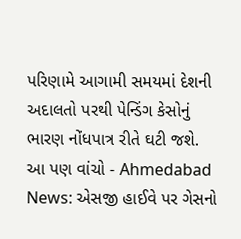પરિણામે આગામી સમયમાં દેશની અદાલતો પરથી પેન્ડિંગ કેસોનું ભારણ નોંધપાત્ર રીતે ઘટી જશે.
આ પણ વાંચો - Ahmedabad News: એસજી હાઈવે પર ગેસનો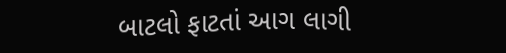બાટલો ફાટતાં આગ લાગી